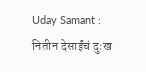Uday Samant : नितीन देसाईंचं दुःख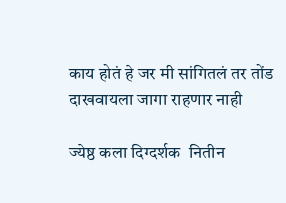काय होतं हे जर मी सांगितलं तर तोंड दाखवायला जागा राहणार नाही

ज्येष्ठ कला दिग्दर्शक  नितीन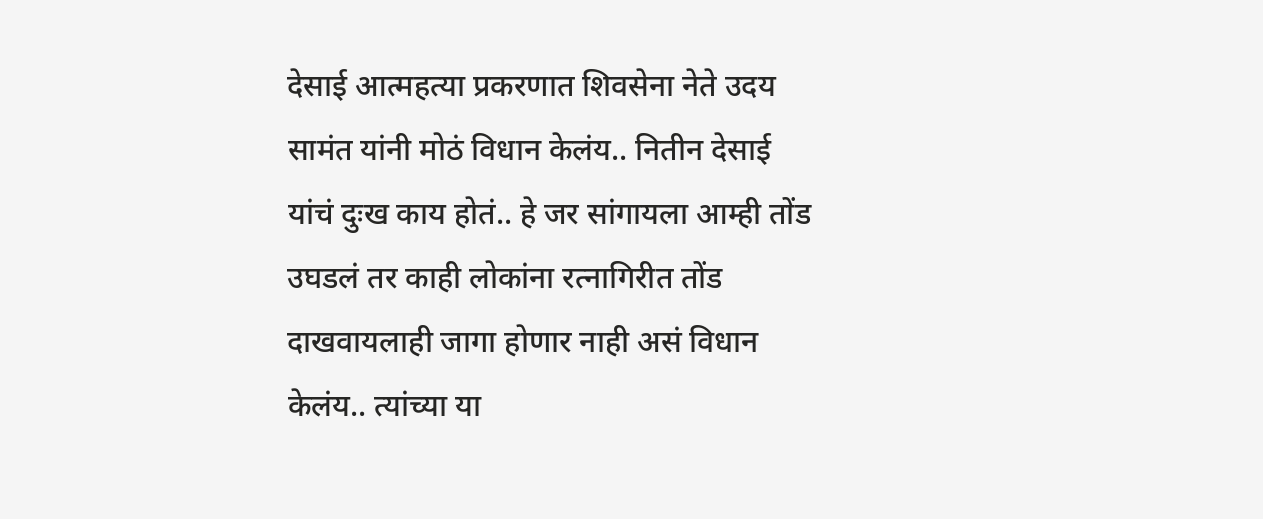देसाई आत्महत्या प्रकरणात शिवसेना नेते उदय सामंत यांनी मोठं विधान केलंय.. नितीन देसाई यांचं दुःख काय होतं.. हे जर सांगायला आम्ही तोंड उघडलं तर काही लोकांना रत्नागिरीत तोंड दाखवायलाही जागा होणार नाही असं विधान केलंय.. त्यांच्या या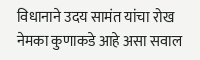विधानाने उदय सामंत यांचा रोख नेमका कुणाकडे आहे असा सवाल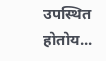उपस्थित होतोय...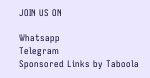JOIN US ON

Whatsapp
Telegram
Sponsored Links by Taboola